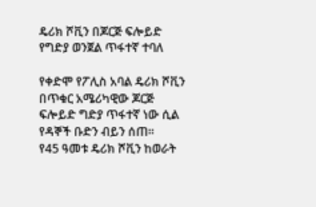ዴሪክ ሾቪን በጆርጅ ፍሎይድ የግድያ ወንጀል ጥፋተኛ ተባለ

የቀድሞ የፖሊስ አባል ዴሪክ ሾቪን በጥቁር አሜሪካዊው ጆርጅ ፍሎይድ ግድያ ጥፋተኛ ነው ሲል የዳኞች ቡድን ብይን ሰጠ።
የ45 ዓመቱ ዴሪክ ሾቪን ከወራት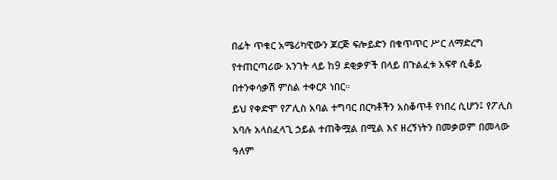በፊት ጥቁር አሜሪካዊውን ጆርጅ ፍሎይድን በቁጥጥር ሥር ለማድረግ የተጠርጣሪው አንገት ላይ ከ9 ደቂቃዎች በላይ በጉልፈቱ አፍኖ ሲቆይ በተንቀሳቃሽ ምስል ተቀርጾ ነበር።
ይህ የቀድሞ የፖሊስ አባል ተግባር በርካቶችን አስቆጥቶ የነበረ ሲሆን፤ የፖሊስ አባሉ አላስፈላጊ ኃይል ተጠቅሟል በሚል እና ዘረኝነትን በመቃወም በመላው ዓለም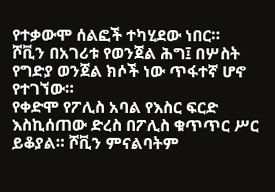የተቃውሞ ሰልፎች ተካሂደው ነበር።
ሾቪን በአገሪቱ የወንጀል ሕግ፤ በሦስት የግድያ ወንጀል ክሶች ነው ጥፋተኛ ሆኖ የተገኘው።
የቀድሞ የፖሊስ አባል የእስር ፍርድ እስኪሰጠው ድረስ በፖሊስ ቁጥጥር ሥር ይቆያል። ሾቪን ምናልባትም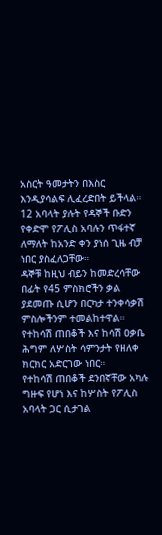አስርት ዓመታትን በእስር እንዲያሳልፍ ሊፈረድበት ይችላል።
12 አባላት ያሉት የዳኞች ቡድን የቀድሞ የፖሊስ አባሉን ጥፋተኛ ለማለት ከአንድ ቀን ያነሰ ጊዜ ብቻ ነበር ያስፈለጋቸው።
ዳኞቹ ከዚህ ብይን ከመድረሳቸው በፊት የ45 ምስክሮችን ቃል ያደመጡ ሲሆን በርካታ ተንቀሳቃሽ ምስሎችንም ተመልከተዋል።
የተከሳሽ ጠበቆች እና ከሳሽ ዐቃቤ ሕግም ለሦስት ሳምንታት የዘለቀ ክርክር አድርገው ነበር።
የተከሳሽ ጠበቆች ደንበኛቸው አካሉ ግዙፍ የሆነ እና ከሦስት የፖሊስ አባላት ጋር ሲታገል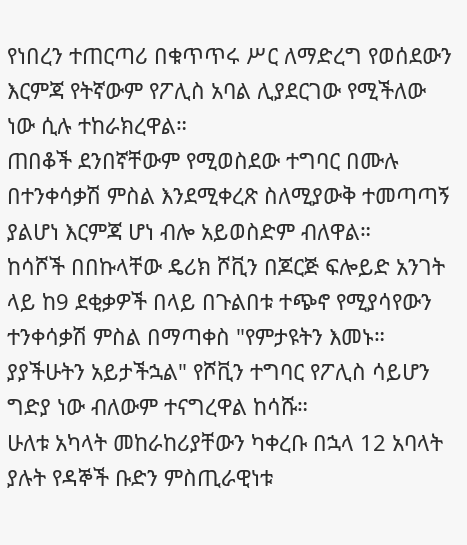የነበረን ተጠርጣሪ በቁጥጥሩ ሥር ለማድረግ የወሰደውን እርምጃ የትኛውም የፖሊስ አባል ሊያደርገው የሚችለው ነው ሲሉ ተከራክረዋል።
ጠበቆች ደንበኛቸውም የሚወስደው ተግባር በሙሉ በተንቀሳቃሽ ምስል እንደሚቀረጽ ስለሚያውቅ ተመጣጣኝ ያልሆነ እርምጃ ሆነ ብሎ አይወስድም ብለዋል።
ከሳሾች በበኩላቸው ዴሪክ ሾቪን በጆርጅ ፍሎይድ አንገት ላይ ከ9 ደቂቃዎች በላይ በጉልበቱ ተጭኖ የሚያሳየውን ተንቀሳቃሽ ምስል በማጣቀስ "የምታዩትን እመኑ። ያያችሁትን አይታችኋል" የሾቪን ተግባር የፖሊስ ሳይሆን ግድያ ነው ብለውም ተናግረዋል ከሳሹ።
ሁለቱ አካላት መከራከሪያቸውን ካቀረቡ በኋላ 12 አባላት ያሉት የዳኞች ቡድን ምስጢራዊነቱ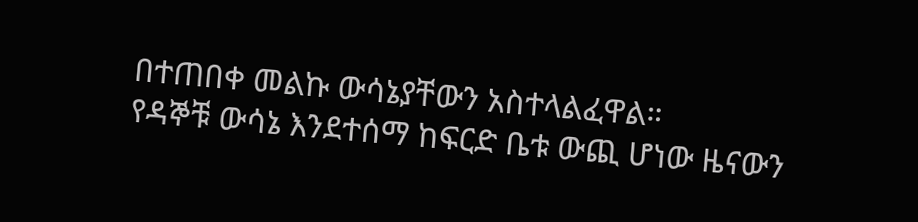በተጠበቀ መልኩ ውሳኔያቸውን አስተላልፈዋል።
የዳኞቹ ውሳኔ እንደተሰማ ከፍርድ ቤቱ ውጪ ሆነው ዜናውን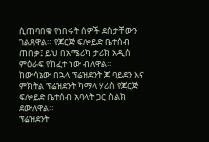ሲጠባበቁ የነበሩት ሰዎች ደስታቸውን ገልጸዋል። የጆርጅ ፍሎይድ ቤተሰብ ጠበቃ፤ ይህ በአሜሪካ ታሪክ አዲስ ምዕራፍ የከፈተ ነው ብለዋል።
ከውሳኔው በኋላ ፕሬዝደንት ጆ ባይደን እና ምክትል ፕሬዝደንት ካማላ ሃሪስ የጆርጅ ፍሎይድ ቤተሰብ አባላት ጋር ስልክ ደውለዋል።
ፕሬዝደንት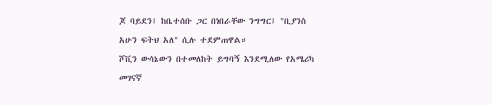ጆ ባይደን፤ ከቤተሰቡ ጋር በነበራቸው ንግግር፤ "ቢያንስ አሁን ፍትህ አለ" ሲሉ ተደምጠዋል።
ሾቪን ውሳኔውን በተመለከት ይግባኝ እንደሚለው የአሜሪካ መገናኛ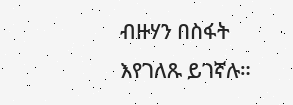ብዙሃን በስፋት እየገለጹ ይገኛሉ።